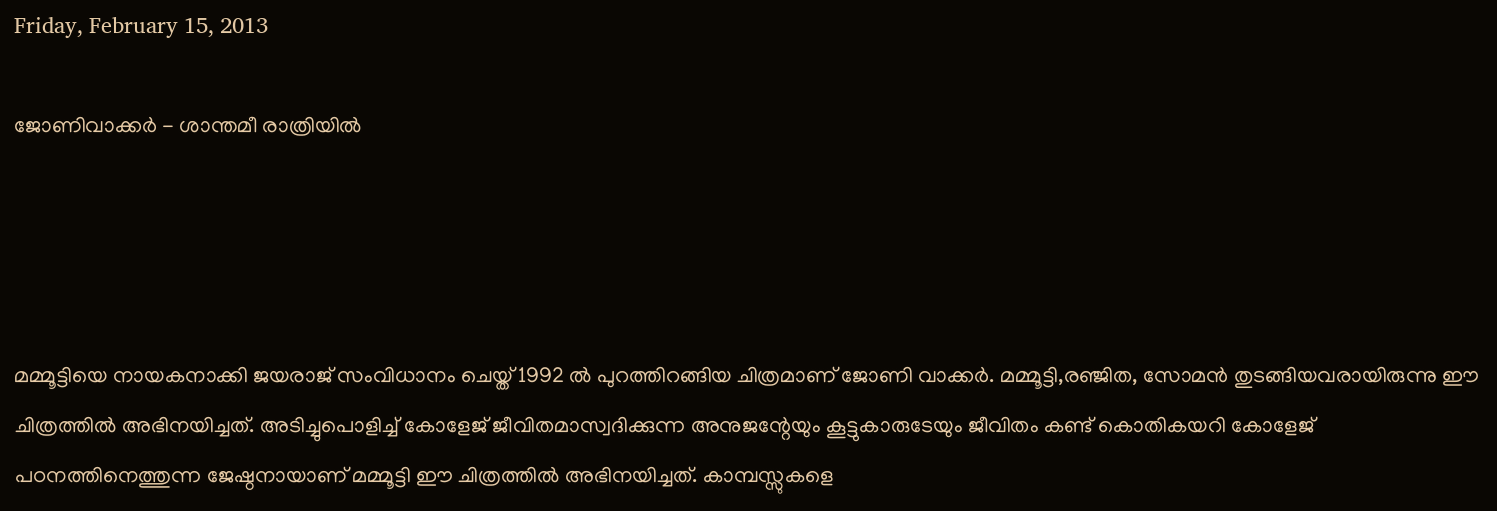Friday, February 15, 2013

ജോണിവാക്കര്‍ - ശാന്തമീ രാത്രിയില്‍




മമ്മൂട്ടിയെ നായകനാക്കി ജയരാജ് സംവിധാനം ചെയ്ത് 1992 ല്‍ പുറത്തിറങ്ങിയ ചിത്രമാണ് ജോണി വാക്കര്‍. മമ്മൂട്ടി,രഞ്ജിത, സോമന്‍ തുടങ്ങിയവരായിരുന്നു ഈ ചിത്രത്തില്‍ അഭിനയിച്ചത്. അടിച്ചുപൊളിച്ച് കോളേജ് ജീവിതമാസ്വദിക്കുന്ന അനുജന്റേയും കൂട്ടുകാരുടേയും ജീവിതം കണ്ട് കൊതികയറി കോളേജ് പഠനത്തിനെത്തുന്ന ജേഷ്ഠനായാണ് മമ്മൂട്ടി ഈ ചിത്രത്തില്‍ അഭിനയിച്ചത്. കാമ്പസ്സുകളെ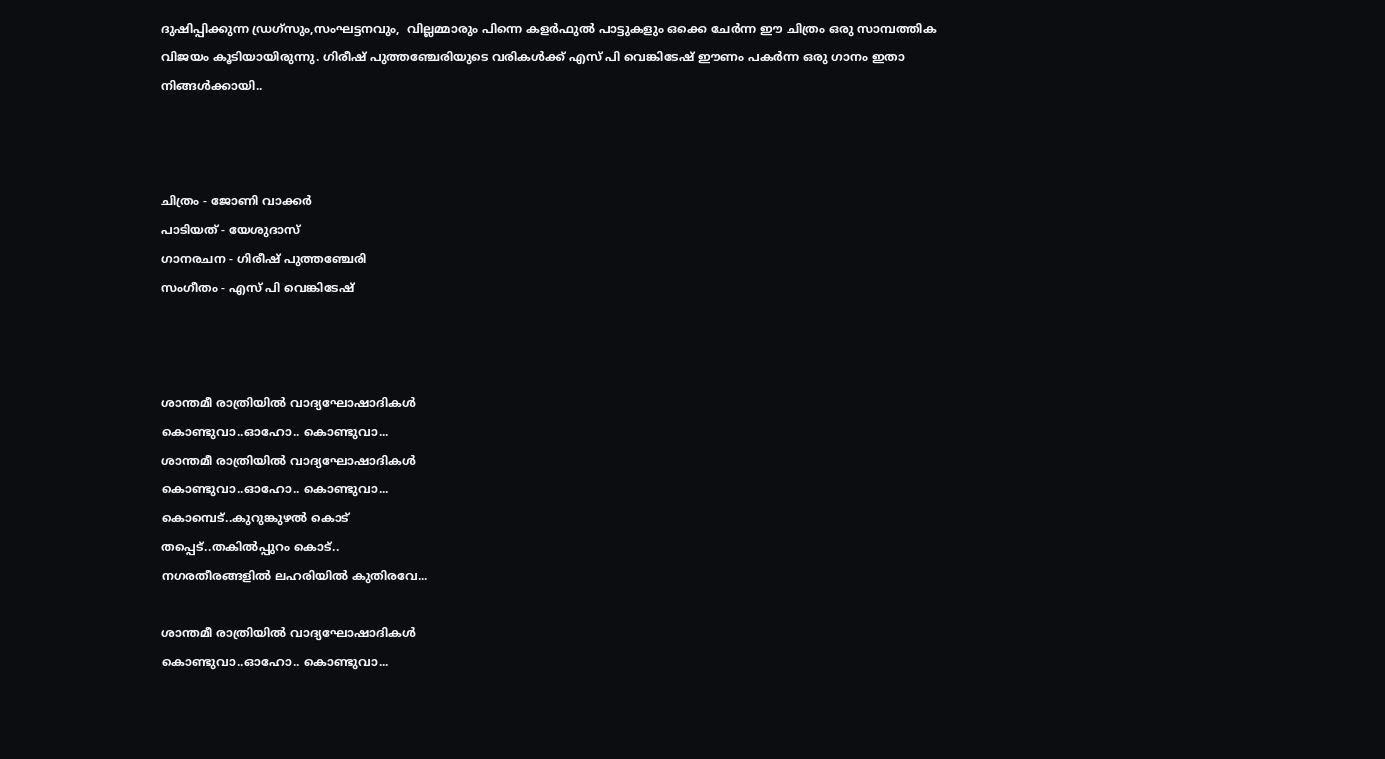ദുഷിപ്പിക്കുന്ന ഡ്രഗ്സും,സംഘട്ടനവും,  വില്ലമ്മാരും പിന്നെ കളര്‍‍ഫുല്‍ പാട്ടുകളും ഒക്കെ ചേര്‍ന്ന ഈ ചിത്രം ഒരു സാമ്പത്തിക വിജയം കൂടിയായിരുന്നു. ഗിരീഷ് പുത്തഞ്ചേരിയുടെ വരികള്‍ക്ക് എസ് പി വെങ്കിടേഷ് ഈണം പകര്‍ന്ന ഒരു ഗാനം ഇതാ നിങ്ങള്‍ക്കായി..



ചിത്രം - ജോണി വാക്കര്‍
പാടിയത് - യേശുദാസ്
ഗാനരചന - ഗിരീഷ് പുത്തഞ്ചേരി
സംഗീതം - എസ് പി വെങ്കിടേഷ്



ശാന്തമീ രാത്രിയില്‍ വാദ്യഘോഷാദികള്‍
കൊണ്ടുവാ..ഓഹോ.. കൊണ്ടുവാ...
ശാന്തമീ രാത്രിയില്‍ വാദ്യഘോഷാദികള്‍
കൊണ്ടുവാ..ഓഹോ.. കൊണ്ടുവാ...
കൊമ്പെട്..കുറുങ്കുഴല്‍ കൊട്
തപ്പെട്..തകില്‍പ്പുറം കൊട്..
നഗരതീരങ്ങളില്‍ ലഹരിയില്‍ കുതിരവേ...

ശാന്തമീ രാത്രിയില്‍ വാദ്യഘോഷാദികള്‍
കൊണ്ടുവാ..ഓഹോ.. കൊണ്ടുവാ...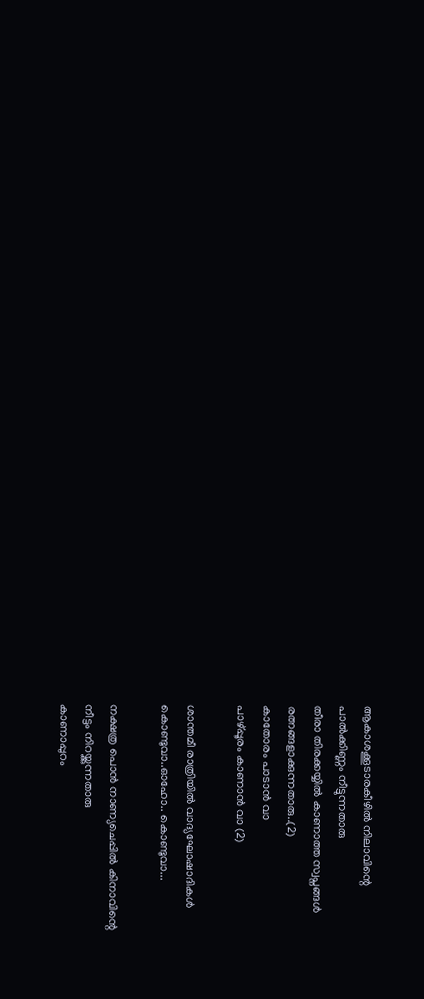ആകാശക്കൂടാരകീഴില്‍ നിലാവിന്റെ
പാല്‍ക്കിണ്ണം നീട്ടുന്നതാരു
തീരാ തിരക്കയ്യില്‍ കാണാത്ത സ്വപ്നങ്ങള്‍
രത്നങ്ങളാക്കുന്നതാരു..(2)
കാതോരം പാടാന്‍ വാ
പാഴ്പ്പൂരം കാണാന്‍ വാ (2)

ശാന്തമീ രാത്രിയില്‍ വാദ്യഘോഷാദികള്‍
കൊണ്ടുവാ..ഓഹോ.. കൊണ്ടുവാ...

നക്ഷത്ര പൊന്‍ നാണ്യചെപ്പില്‍ കിനാവിന്റെ
നീട്ടം നിറയ്ക്കുന്നതാരു
കാണാപ്പുറം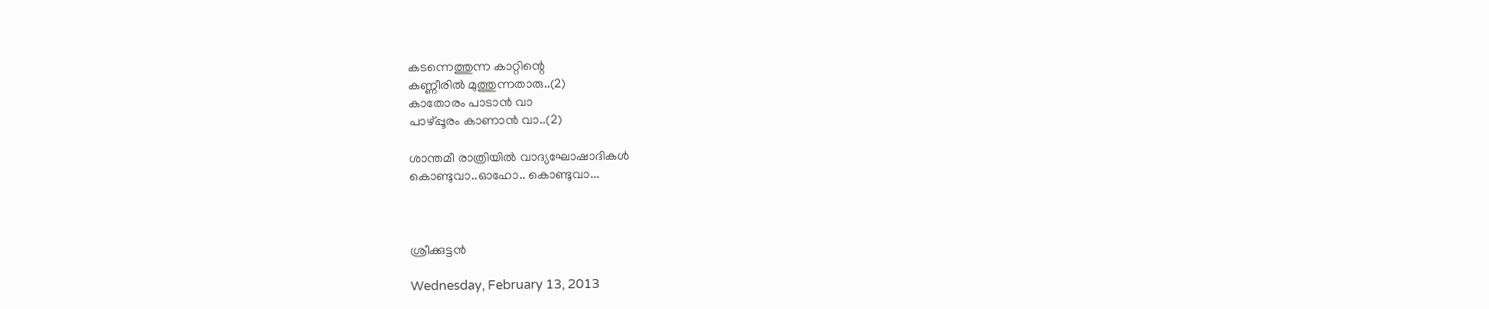കടന്നെത്തുന്ന കാറ്റിന്റെ
കണ്ണീരില്‍ മുത്തുന്നതാരു..(2)
കാതോരം പാടാന്‍ വാ
പാഴ്പ്പൂരം കാണാന്‍ വാ..(2)

ശാന്തമീ രാത്രിയില്‍ വാദ്യഘോഷാദികള്‍
കൊണ്ടുവാ..ഓഹോ.. കൊണ്ടുവാ...



ശ്രീക്കുട്ടന്‍

Wednesday, February 13, 2013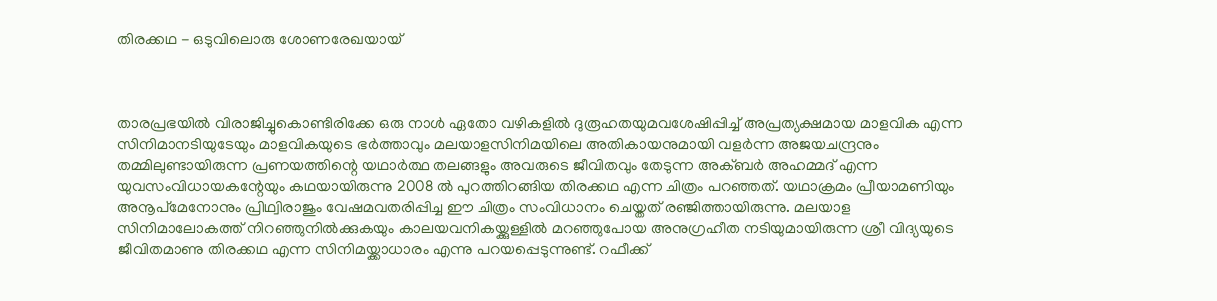തിരക്കഥ - ഒടുവിലൊരു ശോണരേഖയായ്



താരപ്രഭയില്‍ വിരാജിച്ചുകൊണ്ടിരിക്കേ ഒരു നാള്‍ ഏതോ വഴികളില്‍ ദുരൂഹതയുമവശേഷിപ്പിച്ച് അപ്രത്യക്ഷമായ മാളവിക എന്ന സിനിമാനടിയുടേയും മാളവികയുടെ ഭര്‍ത്താവും മലയാളസിനിമയിലെ അതികായനുമായി വളര്‍ന്ന അജയചന്ദ്രനും തമ്മിലുണ്ടായിരുന്ന പ്രണയത്തിന്റെ യഥാര്‍ത്ഥ തലങ്ങളും അവരുടെ ജീവിതവും തേടുന്ന അക്ബര്‍ അഹമ്മദ് എന്ന യുവസംവിധായകന്റേയും കഥയായിരുന്നു 2008 ല്‍ പുറത്തിറങ്ങിയ തിരക്കഥ എന്ന ചിത്രം പറഞ്ഞത്. യഥാക്രമം പ്രീയാമണിയും അനൂപ്മേനോനും പ്രിഥ്വിരാജും വേഷമവതരിപ്പിച്ച ഈ ചിത്രം സംവിധാനം ചെയ്തത് രഞ്ജിത്തായിരുന്നു. മലയാള സിനിമാലോകത്ത് നിറഞ്ഞുനില്‍ക്കുകയും കാലയവനികയ്ക്കുള്ളില്‍ മറഞ്ഞുപോയ അനുഗ്രഹീത നടിയുമായിരുന്ന ശ്രീ വിദ്യയുടെ ജീവിതമാണു തിരക്കഥ എന്ന സിനിമയ്ക്കാധാരം എന്നു പറയപ്പെടുന്നുണ്ട്. റഫീക്ക്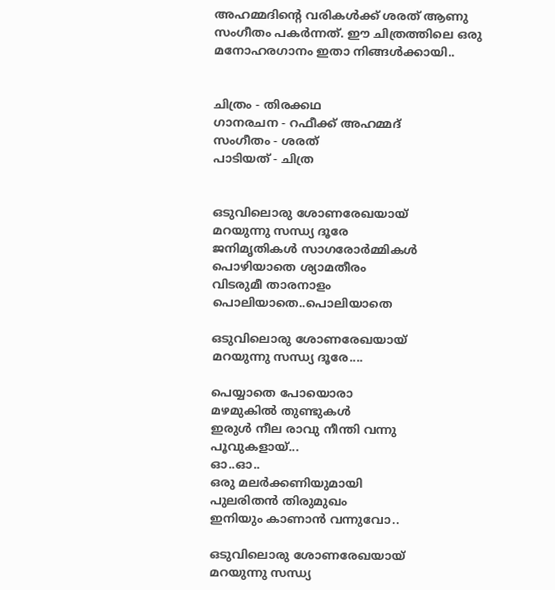അഹമ്മദിന്റെ വരികള്‍ക്ക് ശരത് ആണു സംഗീതം പകര്‍ന്നത്. ഈ ചിത്രത്തിലെ ഒരു മനോഹരഗാനം ഇതാ നിങ്ങള്‍ക്കായി..


ചിത്രം - തിരക്കഥ
ഗാനരചന - റഫീക്ക് അഹമ്മദ്
സംഗീതം - ശരത്
പാടിയത് - ചിത്ര


ഒടുവിലൊരു ശോണരേഖയായ്
മറയുന്നു സന്ധ്യ ദൂരേ
ജനിമൃതികള്‍ സാഗരോര്‍മ്മികള്‍
പൊഴിയാതെ ശ്യാമതീരം
വിടരുമീ താരനാളം
പൊലിയാതെ..പൊലിയാതെ

ഒടുവിലൊരു ശോണരേഖയായ്
മറയുന്നു സന്ധ്യ ദൂരേ....

പെയ്യാതെ പോയൊരാ
മഴമുകില്‍ തുണ്ടുകള്‍
ഇരുള്‍ നീല രാവു നീന്തി വന്നു
പൂവുകളായ്...
ഓ..ഓ..
ഒരു മലര്‍ക്കണിയുമായി
പുലരിതന്‍ തിരുമുഖം
ഇനിയും കാണാന്‍ വന്നുവോ..

ഒടുവിലൊരു ശോണരേഖയായ്
മറയുന്നു സന്ധ്യ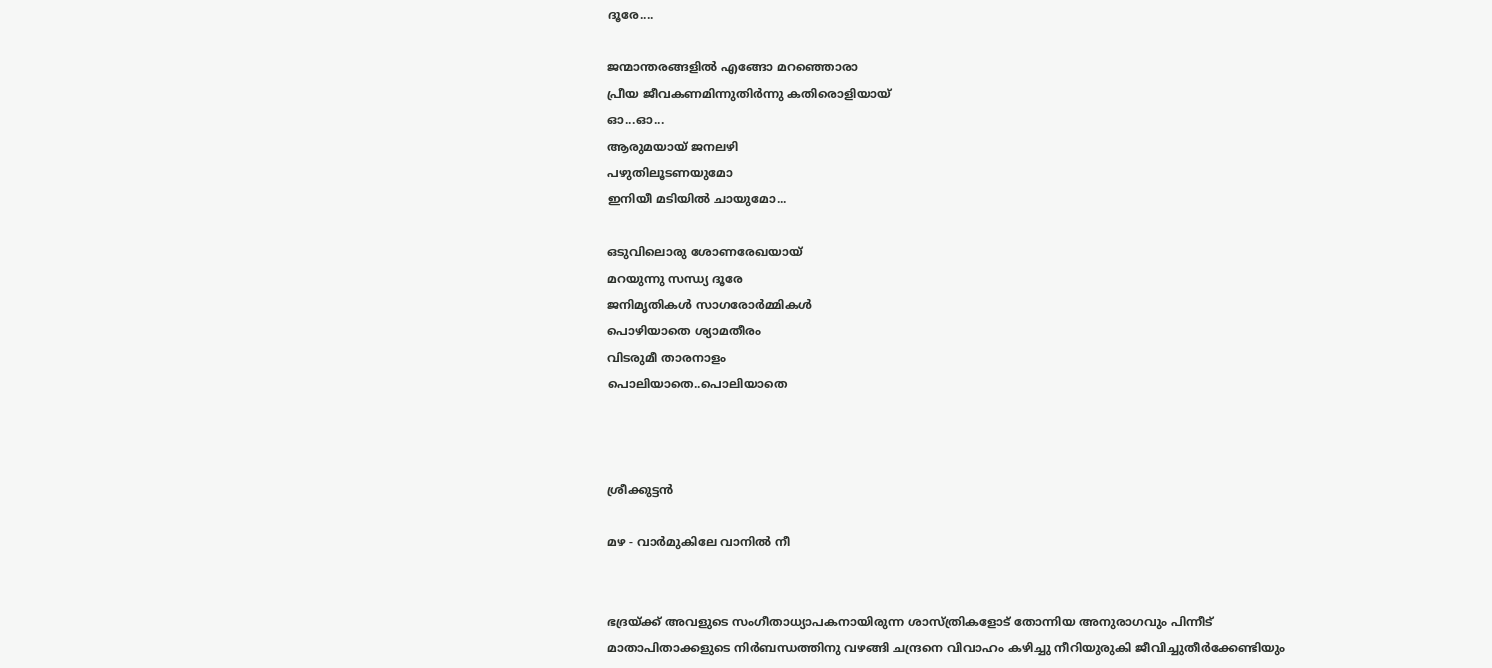ദൂരേ....

ജന്മാന്തരങ്ങളില്‍ എങ്ങോ മറഞ്ഞൊരാ
പ്രീയ ജീവകണമിന്നുതിര്‍ന്നു കതിരൊളിയായ്
ഓ...ഓ...
ആരുമയായ് ജനലഴി
പഴുതിലൂടണയുമോ
ഇനിയീ മടിയില്‍ ചായുമോ...

ഒടുവിലൊരു ശോണരേഖയായ്
മറയുന്നു സന്ധ്യ ദൂരേ
ജനിമൃതികള്‍ സാഗരോര്‍മ്മികള്‍
പൊഴിയാതെ ശ്യാമതീരം
വിടരുമീ താരനാളം
പൊലിയാതെ..പൊലിയാതെ



ശ്രീക്കുട്ടന്‍

മഴ - വാര്‍മുകിലേ വാനില്‍ നീ


ഭദ്രയ്ക്ക് അവളുടെ സംഗീതാധ്യാപകനായിരുന്ന ശാസ്ത്രികളോട് തോന്നിയ അനുരാഗവും പിന്നീട് മാതാപിതാക്കളുടെ നിര്‍ബന്ധത്തിനു വഴങ്ങി ചന്ദ്രനെ വിവാഹം കഴിച്ചു നീറിയുരുകി ജീവിച്ചുതീര്‍ക്കേണ്ടിയും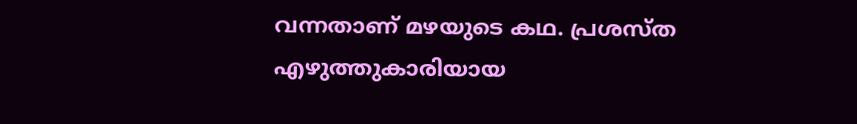വന്നതാണ് മഴയുടെ കഥ. പ്രശസ്ത എഴുത്തുകാരിയായ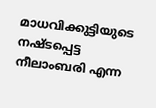മാധവിക്കുട്ടിയുടെ നഷ്ടപ്പെട്ട നീലാംബരി എന്ന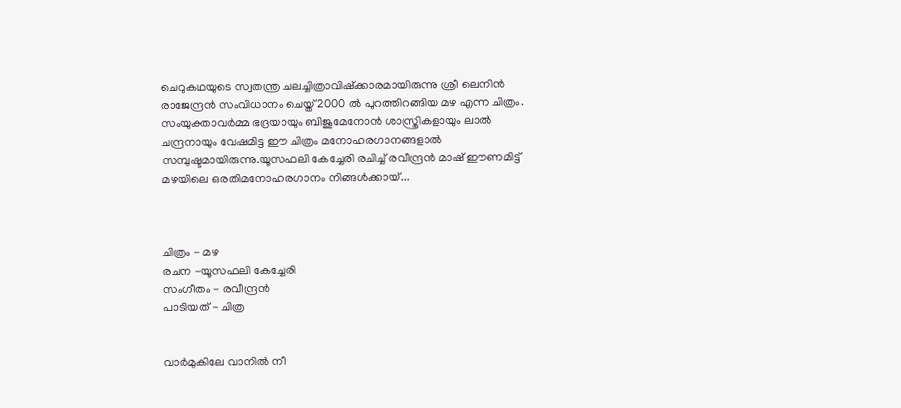ചെറുകഥയുടെ സ്വതന്ത്ര ചലച്ചിത്രാവിഷ്ക്കാരമായിരുന്നു ശ്രീ ലെനിന്‍ രാജേന്ദ്രന്‍ സംവിധാനം ചെയ്ത് 2000 ല്‍ പുറത്തിറങ്ങിയ മഴ എന്ന ചിത്രം. സംയുക്താവര്‍മ്മ ഭദ്രയായും ബിജുമേനോന്‍ ശാസ്ത്രികളായും ലാല്‍ ചന്ദ്രനായും വേഷമിട്ട ഈ ചിത്രം മനോഹരഗാനങ്ങളാല്‍ സമ്പുഷ്ടമായിരുന്നു.യൂസഫലി കേച്ചേരി രചിച്ച് രവീന്ദ്രന്‍ മാഷ് ഈണമിട്ട് മഴയിലെ ഒരതിമനോഹരഗാനം നിങ്ങള്‍ക്കായ്...



ചിത്രം - മഴ
രചന -യൂസഫലി കേച്ചേരി
സംഗീതം - രവീന്ദ്രന്‍
പാടിയത് - ചിത്ര


വാര്‍മുകിലേ വാനില്‍ നീ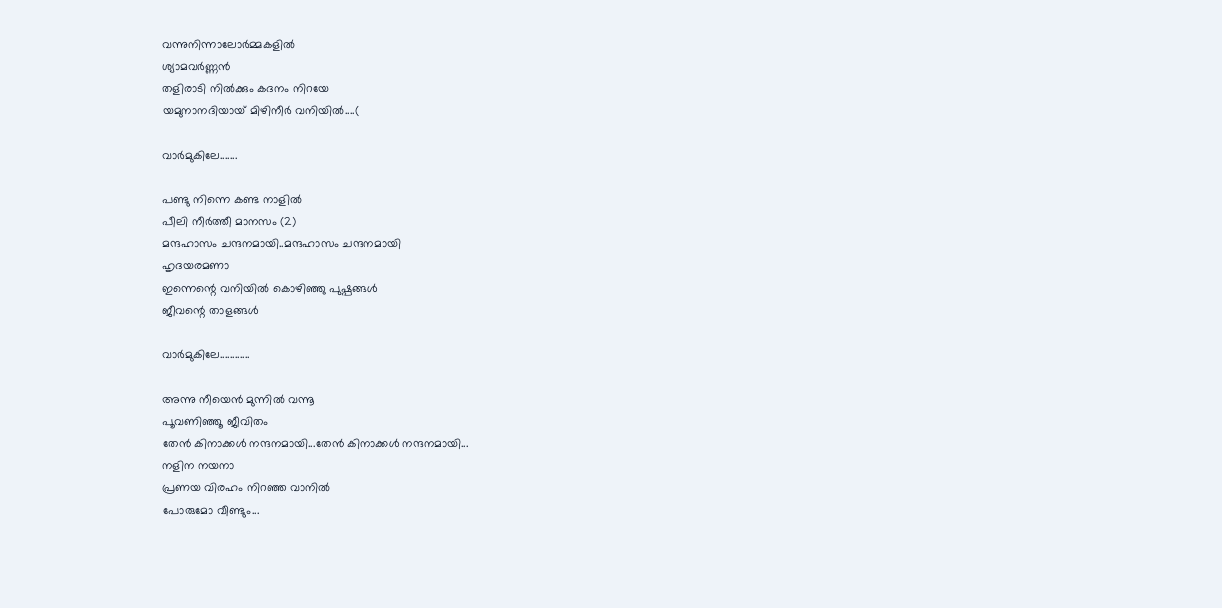വന്നുനിന്നാലോര്‍മ്മകളില്‍
ശ്യാമവര്‍ണ്ണന്‍
തളിരാടി നില്‍ക്കും കദനം നിറയേ
യമുനാനദിയായ് മിഴിനീര്‍ വനിയില്‍....(

വാര്‍മുകിലേ.......

പണ്ടു നിന്നെ കണ്ട നാളില്‍
പീലി നീര്‍ത്തീ മാനസം (2)
മന്ദഹാസം ചന്ദനമായി..മന്ദഹാസം ചന്ദനമായി
ഹൃദയരമണാ
ഇന്നെന്റെ വനിയില്‍ കൊഴിഞ്ഞു പുഷ്പങ്ങള്‍
ജീവന്റെ താളങ്ങള്‍

വാര്‍മുകിലേ............

അന്നു നീയെന്‍ മുന്നില്‍ വന്നൂ
പൂവണിഞ്ഞൂ ജീവിതം
തേന്‍ കിനാക്കള്‍ നന്ദനമായി...തേന്‍ കിനാക്കള്‍ നന്ദനമായി...
നളിന നയനാ
പ്രണയ വിരഹം നിറഞ്ഞ വാനില്‍
പോരുമോ വീണ്ടും...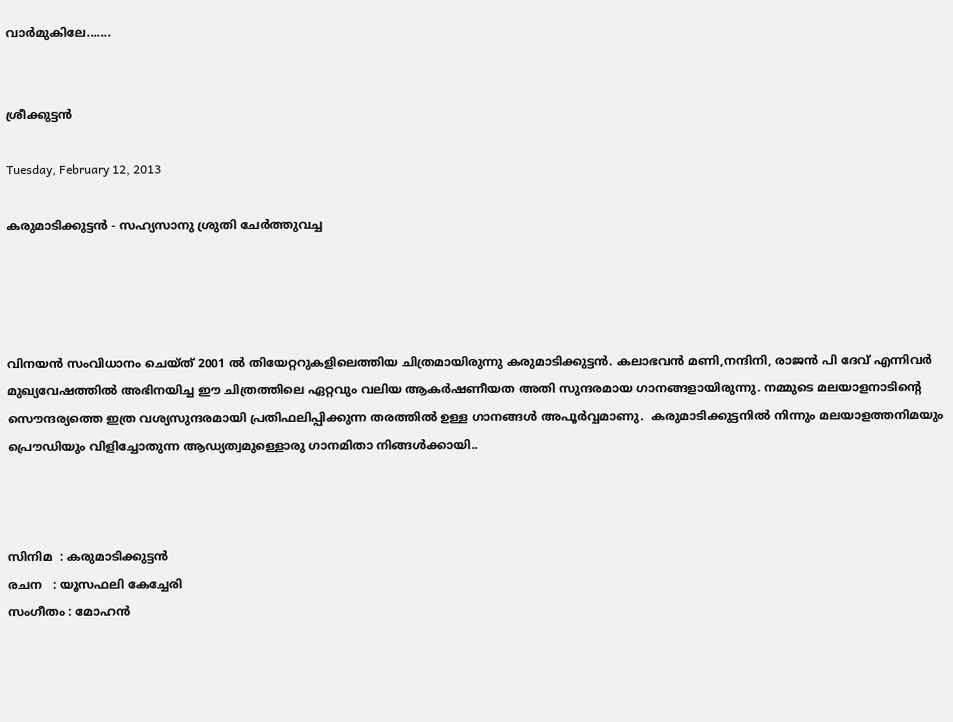വാര്‍മുകിലേ.......


ശ്രീക്കുട്ടന്‍

Tuesday, February 12, 2013

കരുമാടിക്കുട്ടന്‍ - സഹ്യസാനു ശ്രുതി ചേര്‍ത്തുവച്ച




വിനയന്‍ സംവിധാനം ചെയ്ത് 2001 ല്‍ തിയേറ്ററുകളിലെത്തിയ ചിത്രമായിരുന്നു കരുമാടിക്കുട്ടന്‍. കലാഭവന്‍ മണി,നന്ദിനി, രാജന്‍ പി ദേവ് എന്നിവര്‍ മുഖ്യവേഷത്തില്‍ അഭിനയിച്ച ഈ ചിത്രത്തിലെ ഏറ്റവും വലിയ ആകര്‍ഷണീയത അതി സുന്ദരമായ ഗാനങ്ങളായിരുന്നു. നമ്മുടെ മലയാളനാടിന്റെ സൌന്ദര്യത്തെ ഇത്ര വശ്യസുന്ദരമായി പ്രതിഫലിപ്പിക്കുന്ന തരത്തില്‍ ഉള്ള ഗാനങ്ങള്‍ അപൂര്‍വ്വമാണു.  കരുമാടിക്കുട്ടനില്‍ നിന്നും മലയാളത്തനിമയും പ്രൌഡിയും വിളിച്ചോതുന്ന ആഡ്യത്വമുള്ളൊരു ഗാനമിതാ നിങ്ങള്‍ക്കായി..



സിനിമ  : കരുമാടിക്കുട്ടന്‍
രചന   : യൂസഫലി കേച്ചേരി
സംഗീതം : മോഹന്‍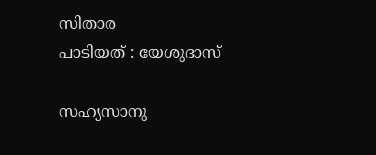സിതാര
പാടിയത് : യേശുദാസ്

സഹ്യസാനു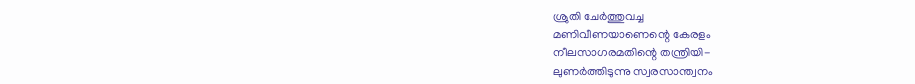ശ്രുതി ചേര്‍ത്തുവച്ച
മണിവീണയാണെന്റെ കേരളം
നീലസാഗരമതിന്റെ തന്ത്രിയി-
ലുണര്‍ത്തിടുന്നു സ്വരസാന്ത്വനം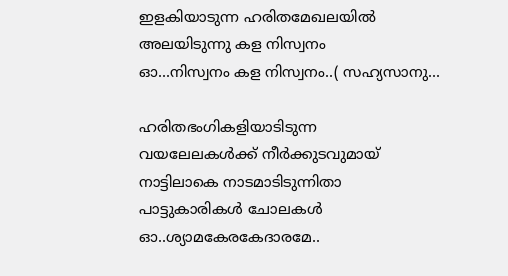ഇളകിയാടുന്ന ഹരിതമേഖലയില്‍
അലയിടുന്നു കള നിസ്വനം
ഓ...നിസ്വനം കള നിസ്വനം..( സഹ്യസാനു...

ഹരിതഭംഗികളിയാടിടുന്ന
വയലേലകള്‍ക്ക് നീര്‍ക്കുടവുമായ്
നാട്ടിലാകെ നാടമാടിടുന്നിതാ
പാട്ടുകാരികള്‍ ചോലകള്‍
ഓ..ശ്യാമകേരകേദാരമേ..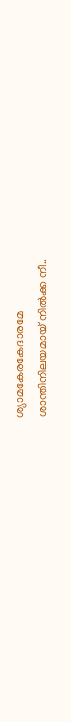ശ്യാമകേരകേദാരമേ
ശാന്തിനിലയമായ് നില്‍ക്ക നീ..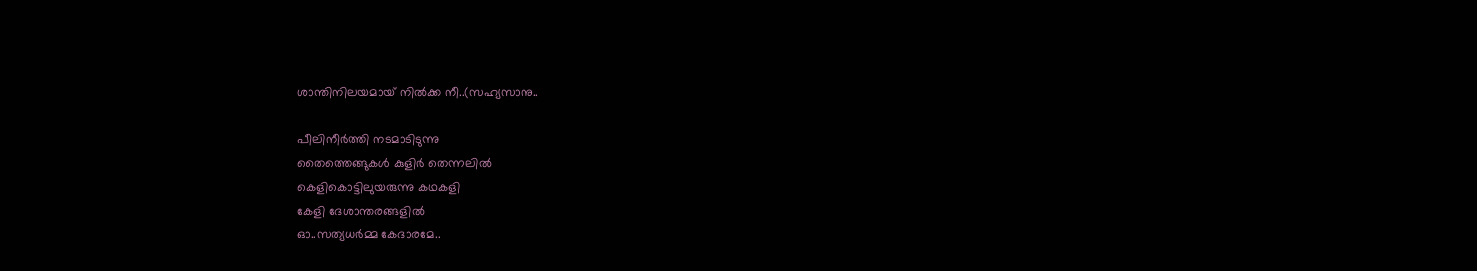ശാന്തിനിലയമായ് നില്‍ക്ക നീ..(സഹ്യസാനു..

പീലിനീര്‍ത്തി നടമാടിടുന്നു
തൈത്തെങ്ങുകള്‍ കുളിര്‍ തെന്നലില്‍
കെളികൊട്ടിലുയരുന്നു കഥകളി
കേളി ദേശാന്തരങ്ങളില്‍
ഓ..സത്യധര്‍മ്മ കേദാരമേ..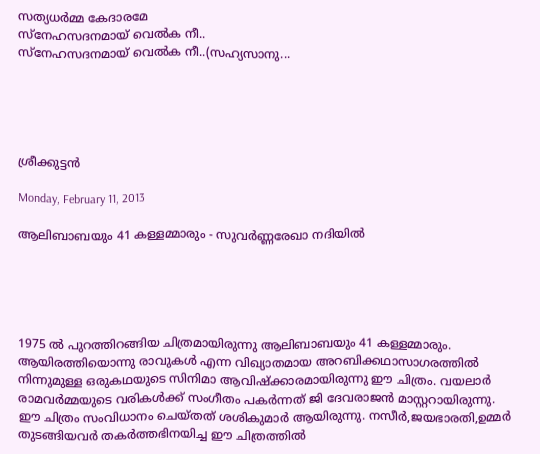സത്യധര്‍മ്മ കേദാരമേ
സ്നേഹസദനമായ് വെല്‍ക നീ..
സ്നേഹസദനമായ് വെല്‍ക നീ..(സഹ്യസാനു...





ശ്രീക്കുട്ടന്‍

Monday, February 11, 2013

ആലിബാബയും 41 കള്ളമ്മാരും - സുവര്‍ണ്ണരേഖാ നദിയില്‍





1975 ല്‍ പുറത്തിറങ്ങിയ ചിത്രമായിരുന്നു ആലിബാബയും 41 കള്ളമ്മാരും. ആയിരത്തിയൊന്നു രാവുകള്‍ എന്ന വിഖ്യാതമായ അറബിക്കഥാസാഗരത്തില്‍ നിന്നുമുള്ള ഒരുകഥയുടെ സിനിമാ ആവിഷ്ക്കാരമായിരുന്നു ഈ ചിത്രം. വയലാര്‍ രാമവര്‍മ്മയുടെ വരികള്‍ക്ക് സംഗീതം പകര്‍ന്നത് ജി ദേവരാജന്‍ മാസ്റ്ററായിരുന്നു. ഈ ചിത്രം സംവിധാനം ചെയ്തത് ശശികുമാര്‍ ആയിരുന്നു. നസീര്‍,ജയഭാരതി,ഉമ്മര്‍ തുടങ്ങിയവര്‍ തകര്‍ത്തഭിനയിച്ച ഈ ചിത്രത്തില്‍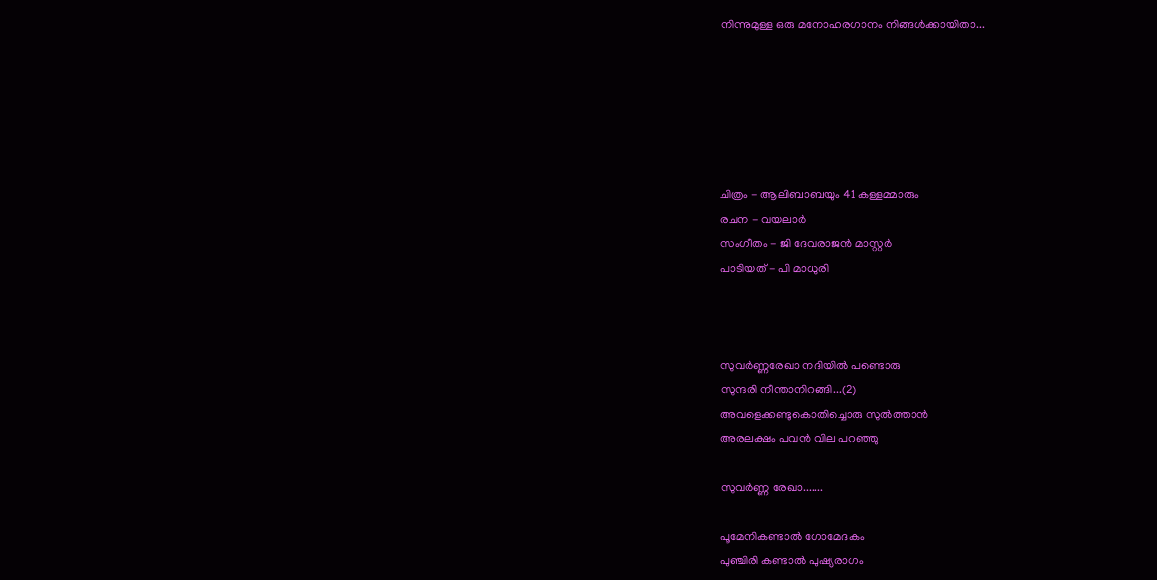നിന്നുമുള്ള ഒരു മനോഹരഗാനം നിങ്ങള്‍ക്കായിതാ...






ചിത്രം - ആലിബാബയും 41 കള്ളമ്മാരും
രചന - വയലാര്‍
സംഗീതം - ജി ദേവരാജന്‍ മാസ്റ്റര്‍
പാടിയത് - പി മാധുരി



സുവര്‍ണ്ണരേഖാ നദിയില്‍ പണ്ടൊരു
സുന്ദരി നീന്താനിറങ്ങി...(2)
അവളെക്കണ്ടുകൊതിച്ചൊരു സുല്‍ത്താന്‍
അരലക്ഷം പവന്‍ വില പറഞ്ഞു

സുവര്‍ണ്ണ രേഖാ.......

പൂമേനികണ്ടാല്‍ ഗോമേദകം
പുഞ്ചിരി കണ്ടാല്‍ പുഷ്യരാഗം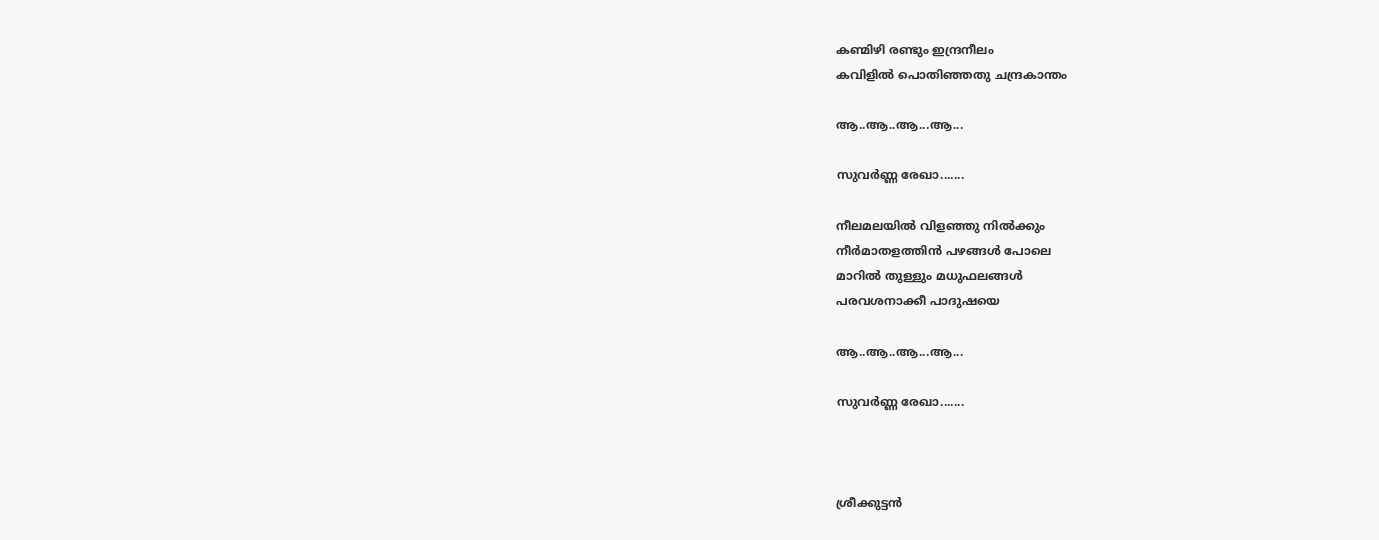കണ്മിഴി രണ്ടും ഇന്ദ്രനീലം
കവിളില്‍ പൊതിഞ്ഞതു ചന്ദ്രകാന്തം

ആ..ആ..ആ‍...ആ‍...

സുവര്‍ണ്ണ രേഖാ.......

നീലമലയില്‍ വിളഞ്ഞു നില്‍ക്കും
നീര്‍മാതളത്തിന്‍ പഴങ്ങള്‍ പോലെ
മാറില്‍ തുള്ളും മധുഫലങ്ങള്‍
പരവശനാക്കീ പാദുഷയെ

ആ..ആ..ആ‍...ആ‍...

സുവര്‍ണ്ണ രേഖാ.......



ശ്രീക്കുട്ടന്‍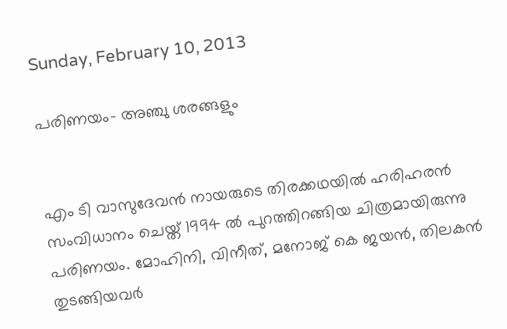Sunday, February 10, 2013

പരിണയം- അഞ്ചു ശരങ്ങളും


എം ടി വാസുദേവന്‍ നായരുടെ തിരക്കഥയില്‍ ഹരിഹരന്‍ സംവിധാനം ചെയ്ത് 1994 ല്‍ പുറത്തിറങ്ങിയ ചിത്രമായിരുന്നു പരിണയം. മോഹിനി, വിനീത്, മനോജ് കെ ജയന്‍, തിലകന്‍ തുടങ്ങിയവര്‍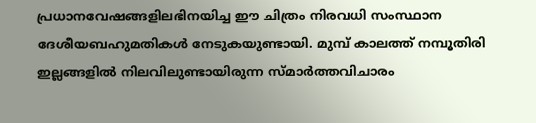പ്രധാനവേഷങ്ങളിലഭിനയിച്ച ഈ ചിത്രം നിരവധി സംസ്ഥാന ദേശീയബഹുമതികള്‍ നേടുകയുണ്ടായി. മുമ്പ് കാലത്ത് നമ്പൂതിരി ഇല്ലങ്ങളില്‍ നിലവിലുണ്ടായിരുന്ന സ്മാര്‍ത്തവിചാരം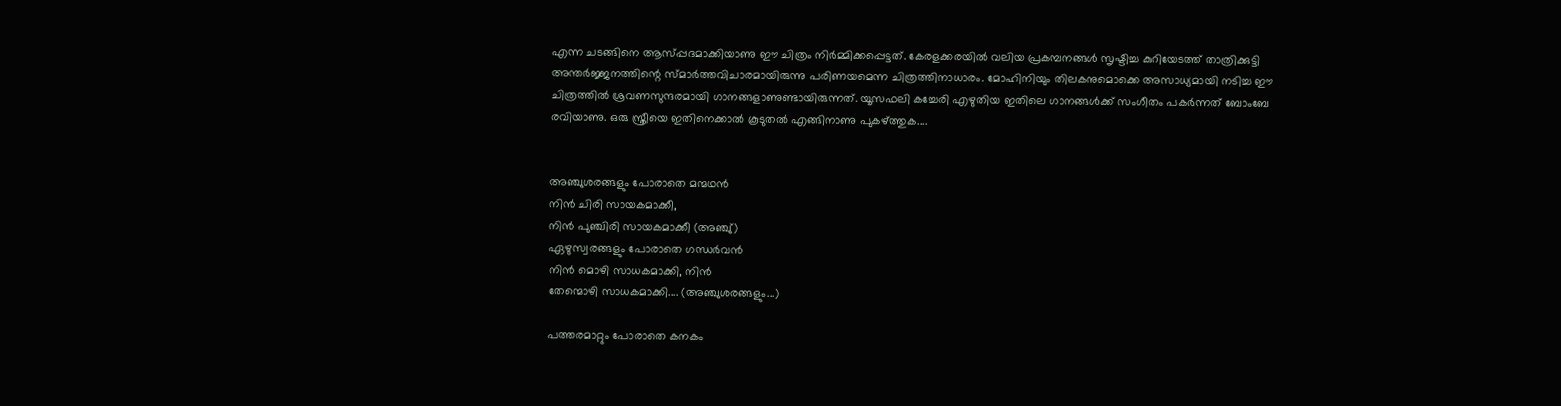എന്ന ചടങ്ങിനെ ആസ്പ്പദമാക്കിയാണു ഈ ചിത്രം നിര്‍മ്മിക്കപ്പെട്ടത്. കേരളക്കരയില്‍ വലിയ പ്രകമ്പനങ്ങള്‍ സൃഷ്ടിച്ച കുറിയേടത്ത് താത്രിക്കുട്ടി അന്തര്‍ജ്ജനത്തിന്റെ സ്മാര്‍ത്തവിചാരമായിരുന്നു പരിണയമെന്ന ചിത്രത്തിനാധാരം. മോഹിനിയും തിലകനുമൊക്കെ അസാധ്യമായി നടിച്ച ഈ ചിത്രത്തില്‍ ശ്രവണസുന്ദരമായി ഗാനങ്ങളാണുണ്ടായിരുന്നത്. യൂസഫലി കച്ചേരി എഴുതിയ ഇതിലെ ഗാനങ്ങള്‍ക്ക് സംഗീതം പകര്‍ന്നത് ബോംബേ രവിയാണു. ഒരു സ്ത്രീയെ ഇതിനെക്കാല്‍ കൂടുതല്‍ എങ്ങിനാണു പുകഴ്ത്തുക....


അഞ്ചുശരങ്ങളും പോരാതെ മന്മഥൻ
നിൻ ചിരി സായകമാക്കീ,
നിൻ പുഞ്ചിരി സായകമാക്കീ (അഞ്ചു്)
ഏഴുസ്വരങ്ങളും പോരാതെ ഗന്ധർവൻ
നിൻ മൊഴി സാധകമാക്കി, നിൻ
തേന്മൊഴി സാധകമാക്കി.... (അഞ്ചുശരങ്ങളും...)

പത്തരമാറ്റും പോരാതെ കനകം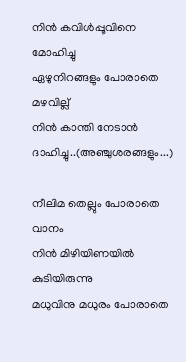നിൻ കവിൾപ്പൂവിനെ മോഹിച്ചു
ഏഴുനിറങ്ങളും പോരാതെ മഴവില്ല്
നിൻ കാന്തി നേടാൻ ദാഹിച്ചു..(അഞ്ചുശരങ്ങളും...)

നീലിമ തെല്ലും പോരാതെ വാനം
നിൻ മിഴിയിണയിൽ കുടിയിരുന്നു
മധുവിനു മധുരം പോരാതെ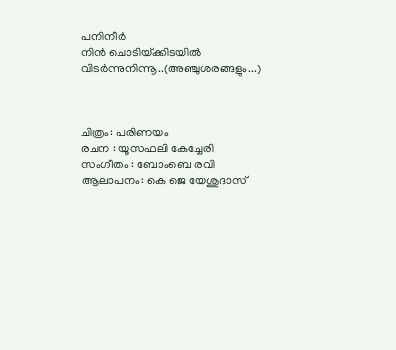പനിനീർ
നിൻ ചൊടിയ്‌ക്കിടയിൽ വിടർന്നുനിന്നൂ..(അഞ്ചുശരങ്ങളും...)



ചിത്രം: പരിണയം
രചന : യൂസഫലി കേച്ചേരി
സംഗീതം : ബോംബെ രവി
ആലാപനം: കെ ജെ യേശുദാസ്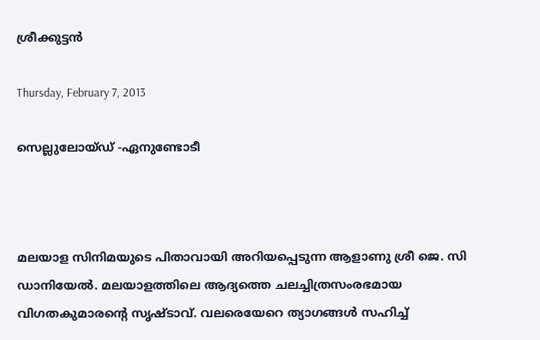ശ്രീക്കുട്ടന്‍

Thursday, February 7, 2013

സെല്ലുലോയ്ഡ് -ഏനുണ്ടോടീ



മലയാള സിനിമയുടെ പിതാവായി അറിയപ്പെടുന്ന ആളാണു ശ്രീ ജെ. സി ഡാനിയേല്‍. മലയാളത്തിലെ ആദ്യത്തെ ചലച്ചിത്രസംരഭമായ വിഗതകുമാരന്റെ സൃഷ്ടാവ്. വലരെയേറെ ത്യാഗങ്ങള്‍ സഹിച്ച്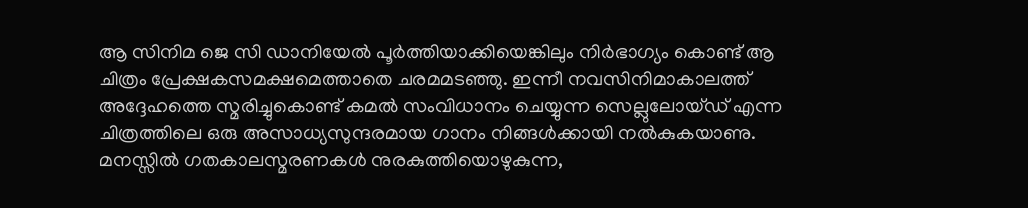ആ സിനിമ ജെ സി ഡാനിയേല്‍ പൂര്‍ത്തിയാക്കിയെങ്കിലും നിര്‍ഭാഗ്യം കൊണ്ട് ആ ചിത്രം പ്രേക്ഷകസമക്ഷമെത്താതെ ചരമമടഞ്ഞു. ഇന്നീ നവസിനിമാകാലത്ത് അദ്ദേഹത്തെ സ്മരിച്ചുകൊണ്ട് കമല്‍ സംവിധാനം ചെയ്യുന്ന സെല്ലുലോയ്ഡ് എന്ന ചിത്രത്തിലെ ഒരു അസാധ്യസുന്ദരമായ ഗാനം നിങ്ങള്‍ക്കായി നല്‍കുകയാണു. മനസ്സില്‍ ഗതകാലസ്മരണകള്‍ നുരകുത്തിയൊഴുകുന്ന,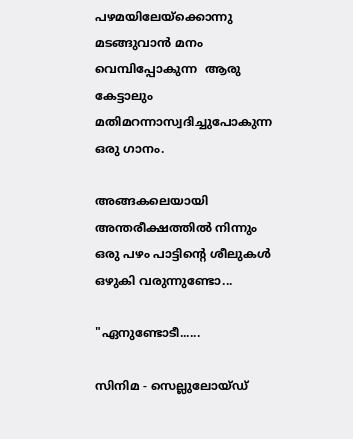പഴമയിലേയ്ക്കൊന്നു മടങ്ങുവാന്‍ മനം വെമ്പിപ്പോകുന്ന  ആരു കേട്ടാലും മതിമറന്നാസ്വദിച്ചുപോകുന്ന ഒരു ഗാനം.

അങ്ങകലെയായി അന്തരീക്ഷത്തില്‍ നിന്നും ഒരു പഴം പാട്ടിന്റെ ശീലുകള്‍ ഒഴുകി വരുന്നുണ്ടോ...

"ഏനുണ്ടോടീ......

സിനിമ - സെല്ലുലോയ്ഡ്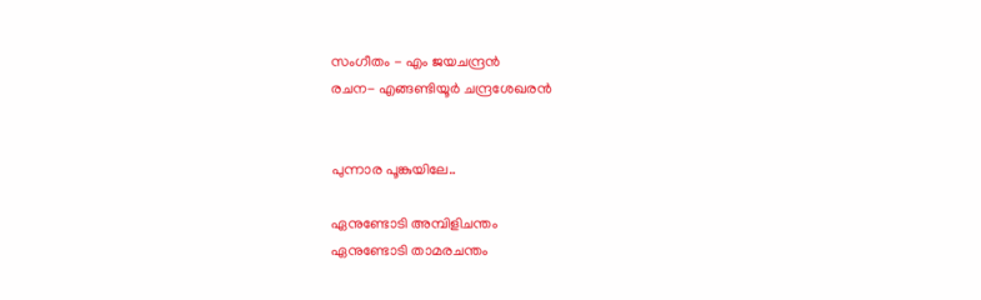സംഗീതം - എം ജയചന്ദ്രന്‍
രചന- എങ്ങണ്ടിയൂര്‍ ചന്ദ്രശേഖരന്‍


പുന്നാര പൂങ്കുയിലേ..

ഏനുണ്ടോടി അമ്പിളിചന്തം
ഏനുണ്ടോടി താമരചന്തം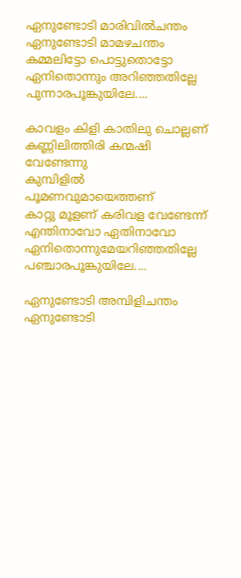ഏനുണ്ടോടി മാരിവില്‍ചന്തം
ഏനുണ്ടോടി മാമഴചന്തം
കമ്മലിട്ടോ പൊട്ടുതൊട്ടോ
ഏനിതൊന്നും അറിഞ്ഞതില്ലേ
പുന്നാരപൂങ്കുയിലേ....

കാവളം കിളി കാതിലു ചൊല്ലണ്
കണ്ണിലിത്തിരി കന്മഷി വേണ്ടേന്നു
കുമ്പിളില്‍ പൂമണവുമായെത്തണ്
കാറ്റു മൂളണ് കരിവള വേണ്ടേന്ന്‍
എന്തിനാവോ ഏതിനാവോ
ഏനിതൊന്നുമേയറിഞ്ഞതില്ലേ
പഞ്ചാരപൂങ്കുയിലേ....

ഏനുണ്ടോടി അമ്പിളിചന്തം
ഏനുണ്ടോടി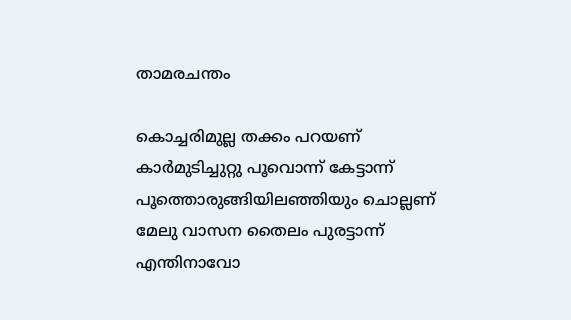താമരചന്തം

കൊച്ചരിമുല്ല തക്കം പറയണ്
കാര്‍മുടിച്ചുറ്റു പൂവൊന്ന്‍ കേട്ടാന്ന്‍
പൂത്തൊരുങ്ങിയിലഞ്ഞിയും ചൊല്ലണ്
മേലു വാസന തൈലം പുരട്ടാന്ന്‍
എന്തിനാവോ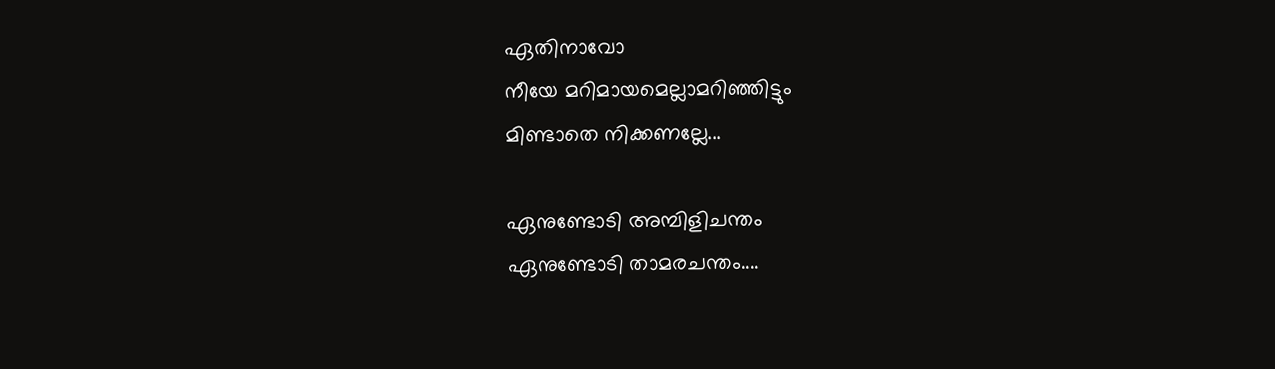ഏതിനാവോ
നീയേ മറിമായമെല്ലാമറിഞ്ഞിട്ടും
മിണ്ടാതെ നിക്കണല്ലേ...

ഏനുണ്ടോടി അമ്പിളിചന്തം
ഏനുണ്ടോടി താമരചന്തം....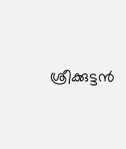ശ്രീക്കുട്ടന്‍